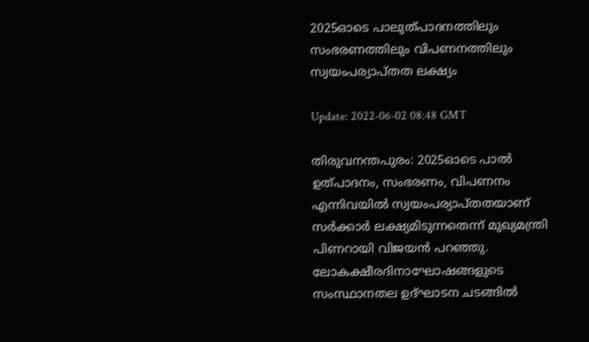2025ഓടെ പാലുത്പാദനത്തിലും സംഭരണത്തിലും വിപണനത്തിലും സ്വയംപര്യാപ്തത ലക്ഷ്യം

Update: 2022-06-02 08:48 GMT

തിരുവനന്തപുരം: 2025ഓടെ പാല്‍ ഉത്പാദനം, സംഭരണം, വിപണനം എന്നിവയില്‍ സ്വയംപര്യാപ്തതയാണ് സര്‍ക്കാര്‍ ലക്ഷ്യമിടുന്നതെന്ന് മുഖ്യമന്ത്രി പിണറായി വിജയന്‍ പറഞ്ഞു. ലോകക്ഷീരദിനാഘോഷങ്ങളുടെ സംസ്ഥാനതല ഉദ്ഘാടന ചടങ്ങില്‍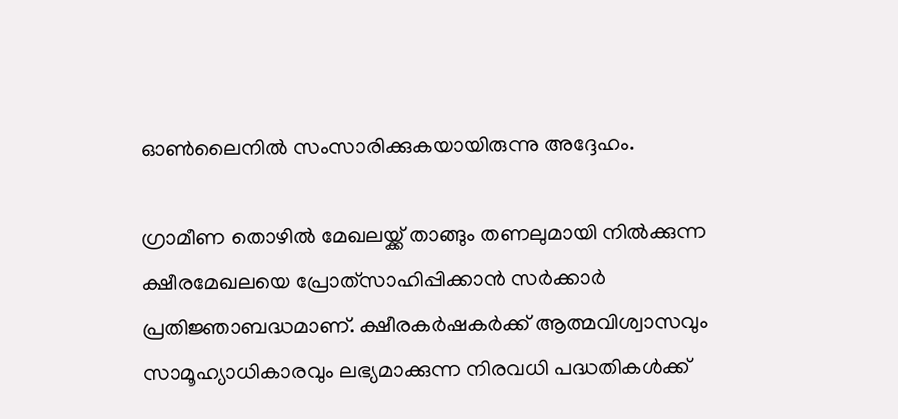ഓണ്‍ലൈനില്‍ സംസാരിക്കുകയായിരുന്നു അദ്ദേഹം.

ഗ്രാമീണ തൊഴില്‍ മേഖലയ്ക്ക് താങ്ങും തണലുമായി നില്‍ക്കുന്ന ക്ഷീരമേഖലയെ പ്രോത്‌സാഹിപ്പിക്കാന്‍ സര്‍ക്കാര്‍ പ്രതിജ്ഞാബദ്ധമാണ്. ക്ഷീരകര്‍ഷകര്‍ക്ക് ആത്മവിശ്വാസവും സാമൂഹ്യാധികാരവും ലഭ്യമാക്കുന്ന നിരവധി പദ്ധതികള്‍ക്ക്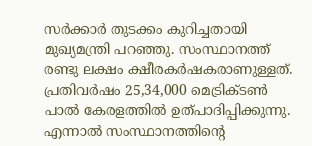സര്‍ക്കാര്‍ തുടക്കം കുറിച്ചതായി മുഖ്യമന്ത്രി പറഞ്ഞു. സംസ്ഥാനത്ത് രണ്ടു ലക്ഷം ക്ഷീരകര്‍ഷകരാണുള്ളത്. പ്രതിവര്‍ഷം 25,34,000 മെട്രിക്ടണ്‍ പാല്‍ കേരളത്തില്‍ ഉത്പാദിപ്പിക്കുന്നു. എന്നാല്‍ സംസ്ഥാനത്തിന്റെ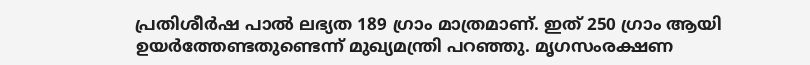പ്രതിശീര്‍ഷ പാല്‍ ലഭ്യത 189 ഗ്രാം മാത്രമാണ്. ഇത് 250 ഗ്രാം ആയി ഉയര്‍ത്തേണ്ടതുണ്ടെന്ന് മുഖ്യമന്ത്രി പറഞ്ഞു. മൃഗസംരക്ഷണ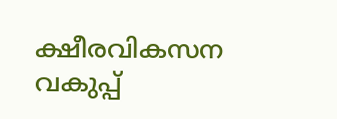ക്ഷീരവികസന വകുപ്പ്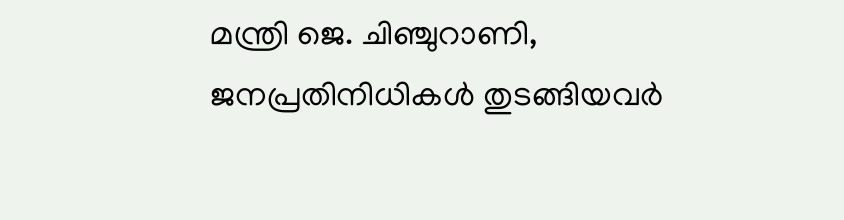മന്ത്രി ജെ. ചിഞ്ചുറാണി, ജനപ്രതിനിധികള്‍ തുടങ്ങിയവര്‍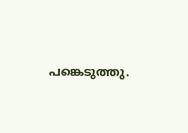പങ്കെടുത്തു.